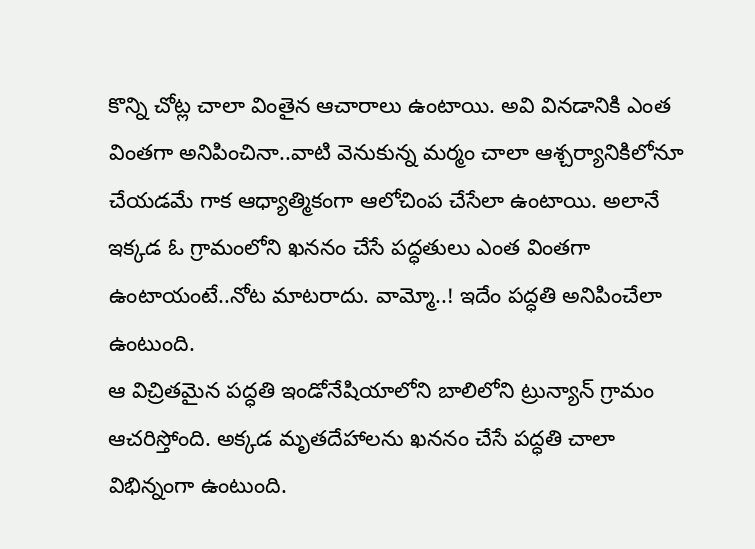కొన్ని చోట్ల చాలా వింతైన ఆచారాలు ఉంటాయి. అవి వినడానికి ఎంత వింతగా అనిపించినా..వాటి వెనుకున్న మర్మం చాలా ఆశ్చర్యానికిలోనూ చేయడమే గాక ఆధ్యాత్మికంగా ఆలోచింప చేసేలా ఉంటాయి. అలానే ఇక్కడ ఓ గ్రామంలోని ఖననం చేసే పద్ధతులు ఎంత వింతగా ఉంటాయంటే..నోట మాటరాదు. వామ్మో..! ఇదేం పద్ధతి అనిపించేలా ఉంటుంది.
ఆ విచ్రితమైన పద్ధతి ఇండోనేషియాలోని బాలిలోని ట్రున్యాన్ గ్రామం ఆచరిస్తోంది. అక్కడ మృతదేహాలను ఖననం చేసే పద్ధతి చాలా విభిన్నంగా ఉంటుంది.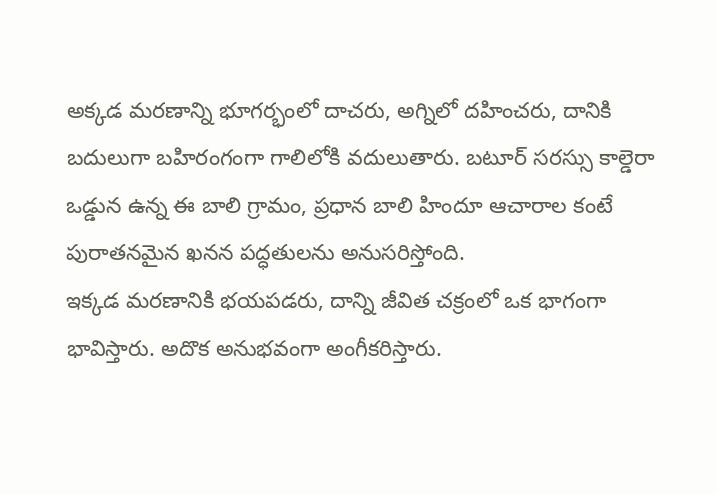అక్కడ మరణాన్ని భూగర్భంలో దాచరు, అగ్నిలో దహించరు, దానికి బదులుగా బహిరంగంగా గాలిలోకి వదులుతారు. బటూర్ సరస్సు కాల్డెరా ఒడ్డున ఉన్న ఈ బాలి గ్రామం, ప్రధాన బాలి హిందూ ఆచారాల కంటే పురాతనమైన ఖనన పద్ధతులను అనుసరిస్తోంది.
ఇక్కడ మరణానికి భయపడరు, దాన్ని జీవిత చక్రంలో ఒక భాగంగా భావిస్తారు. అదొక అనుభవంగా అంగీకరిస్తారు.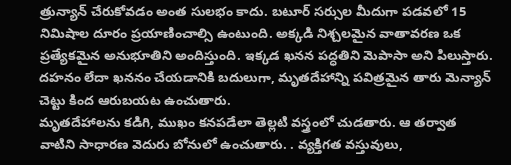త్రున్యాన్ చేరుకోవడం అంత సులభం కాదు. బటూర్ సర్సుల మీదుగా పడవలో 15 నిమిషాల దూరం ప్రయాణించాల్సి ఉంటుంది. అక్కడి నిశ్చలమైన వాతావరణ ఒక ప్రత్యేకమైన అనుభూతిని అందిస్తుంది. ఇక్కడ ఖనన పద్ధతిని మెపాసా అని పిలుస్తారు. దహనం లేదా ఖననం చేయడానికి బదులుగా, మృతదేహాన్ని పవిత్రమైన తారు మెన్యాన్ చెట్టు కింద ఆరుబయట ఉంచుతారు.
మృతదేహాలను కడిగి, ముఖం కనపడేలా తెల్లటి వస్త్రంలో చుడతారు. ఆ తర్వాత వాటిని సాధారణ వెదురు బోనులో ఉంచుతారు. . వ్యక్తిగత వస్తువులు,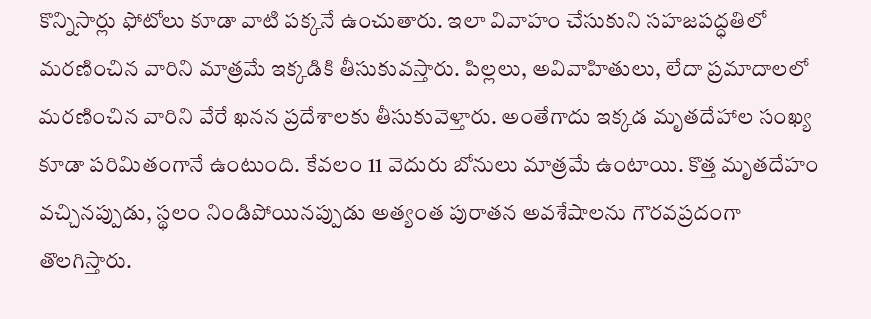కొన్నిసార్లు ఫోటోలు కూడా వాటి పక్కనే ఉంచుతారు. ఇలా వివాహం చేసుకుని సహజపద్ధతిలో మరణించిన వారిని మాత్రమే ఇక్కడికి తీసుకువస్తారు. పిల్లలు, అవివాహితులు, లేదా ప్రమాదాలలో మరణించిన వారిని వేరే ఖనన ప్రదేశాలకు తీసుకువెళ్తారు. అంతేగాదు ఇక్కడ మృతదేహాల సంఖ్య కూడా పరిమితంగానే ఉంటుంది. కేవలం 11 వెదురు బోనులు మాత్రమే ఉంటాయి. కొత్త మృతదేహం వచ్చినప్పుడు, స్థలం నిండిపోయినప్పుడు అత్యంత పురాతన అవశేషాలను గౌరవప్రదంగా తొలగిస్తారు.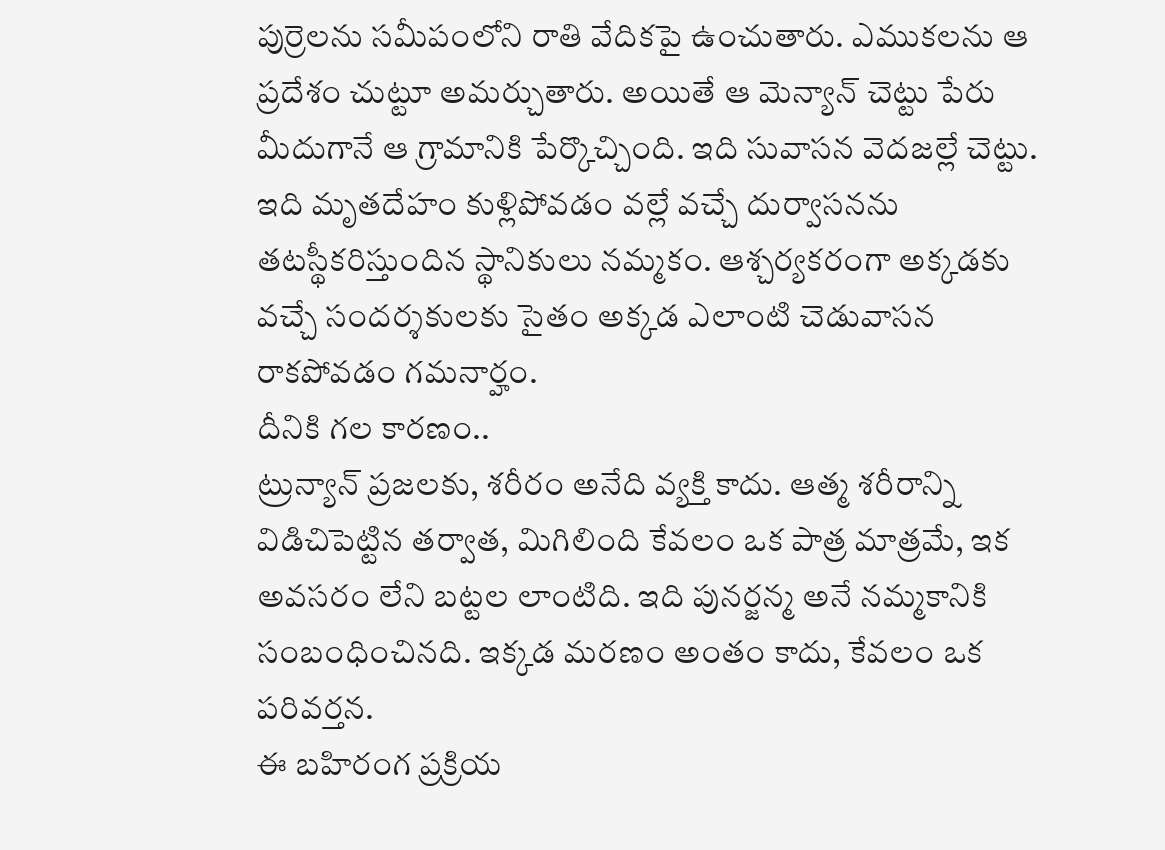పుర్రెలను సమీపంలోని రాతి వేదికపై ఉంచుతారు. ఎముకలను ఆ ప్రదేశం చుట్టూ అమర్చుతారు. అయితే ఆ మెన్యాన్ చెట్టు పేరు మీదుగానే ఆ గ్రామానికి పేర్కొచ్చింది. ఇది సువాసన వెదజల్లే చెట్టు. ఇది మృతదేహం కుళ్లిపోవడం వల్లే వచ్చే దుర్వాసనను తటస్థీకరిస్తుందిన స్థానికులు నమ్మకం. ఆశ్చర్యకరంగా అక్కడకు వచ్చే సందర్శకులకు సైతం అక్కడ ఎలాంటి చెడువాసన రాకపోవడం గమనార్హం.
దీనికి గల కారణం..
ట్రున్యాన్ ప్రజలకు, శరీరం అనేది వ్యక్తి కాదు. ఆత్మ శరీరాన్ని విడిచిపెట్టిన తర్వాత, మిగిలింది కేవలం ఒక పాత్ర మాత్రమే, ఇక అవసరం లేని బట్టల లాంటిది. ఇది పునర్జన్మ అనే నమ్మకానికి సంబంధించినది. ఇక్కడ మరణం అంతం కాదు, కేవలం ఒక పరివర్తన.
ఈ బహిరంగ ప్రక్రియ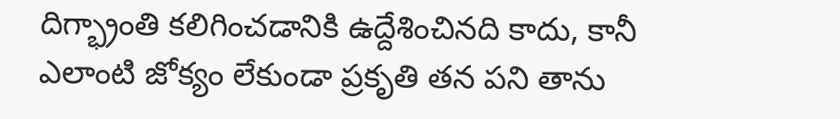దిగ్భ్రాంతి కలిగించడానికి ఉద్దేశించినది కాదు, కానీ ఎలాంటి జోక్యం లేకుండా ప్రకృతి తన పని తాను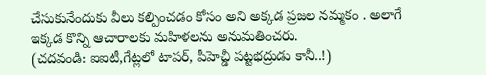చేసుకునేందుకు వీలు కల్పించడం కోసం అని అక్కడ ప్రజల నమ్మకం . అలాగే ఇక్కడ కొన్ని ఆచారాలకు మహిళలను అనుమతించరు.
(చదవండి: ఐఐటీ,గేట్లలో టాపర్, పీహెచ్డీ పట్టభద్రుడు కానీ..!)